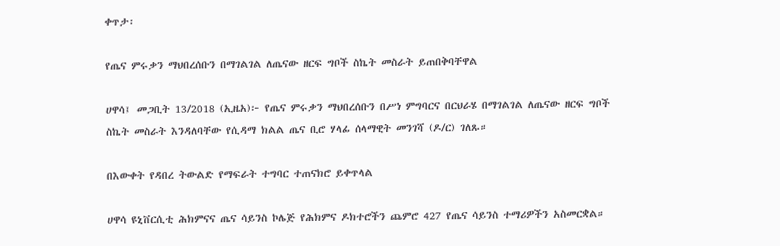ቀጥታ፡

የጤና ምሩቃን ማህበረሰቡን በማገልገል ለጤናው ዘርፍ ግቦች ስኬት መስራት ይጠበቅባቸዋል

ሀዋሳ፤ መጋቢት 13/2018 (ኢዜአ)፦ የጤና ምሩቃን ማህበረሰቡን በሥነ ምግባርና በርህራሄ በማገልገል ለጤናው ዘርፍ ግቦች ስኬት መስራት እንዳለባቸው የሲዳማ ክልል ጤና ቢሮ ሃላፊ ሰላማዊት መንገሻ (ዶ/ር) ገለጹ።

በእውቀት የዳበረ ትውልድ የማፍራት ተግባር ተጠናክሮ ይቀጥላል

ሀዋሳ ዩኒቨርሲቲ ሕክምናና ጤና ሳይንስ ኮሌጅ የሕክምና ዶክተሮችን ጨምሮ 427 የጤና ሳይንስ ተማሪዎችን አስመርቋል።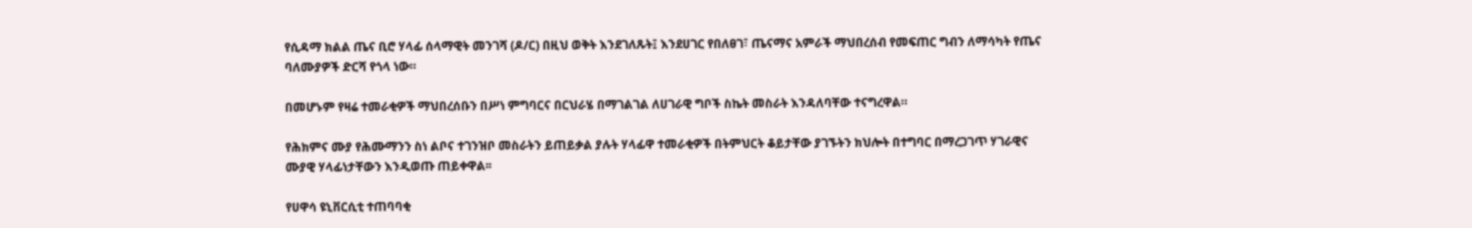የሲዳማ ክልል ጤና ቢሮ ሃላፊ ሰላማዊት መንገሻ (ዶ/ር) በዚህ ወቅት እንደገለጹት፤ እንደሀገር የበለፀገ፣ ጤናማና አምራች ማህበረሰብ የመፍጠር ግብን ለማሳካት የጤና ባለሙያዎች ድርሻ የጎላ ነው።

በመሆኑም የዛሬ ተመራቂዎች ማህበረሰቡን በሥነ ምግባርና በርህራሄ በማገልገል ለሀገራዊ ግቦች ስኬት መስራት እንዳለባቸው ተናግረዋል።

የሕክምና ሙያ የሕሙማንን ስነ ልቦና ተገንዝቦ መስራትን ይጠይቃል ያሉት ሃላፊዋ ተመራቂዎች በትምህርት ቆይታቸው ያገኙትን ክህሎት በተግባር በማረጋገጥ ሃገራዊና ሙያዊ ሃላፊነታቸውን እንዲወጡ ጠይቀዋል፡፡

የሀዋሳ ዩኒቨርሲቲ ተጠባባቂ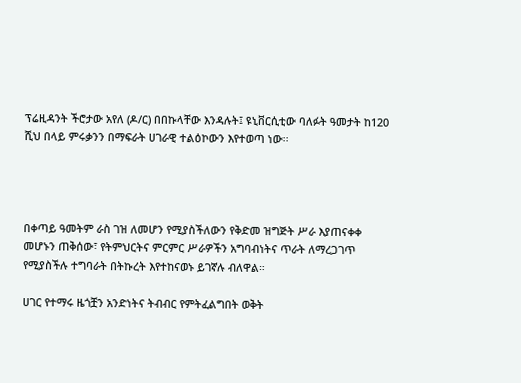ፕሬዚዳንት ችሮታው አየለ (ዶ/ር) በበኩላቸው እንዳሉት፤ ዩኒቨርሲቲው ባለፉት ዓመታት ከ120 ሺህ በላይ ምሩቃንን በማፍራት ሀገራዊ ተልዕኮውን እየተወጣ ነው፡፡




በቀጣይ ዓመትም ራስ ገዝ ለመሆን የሚያስችለውን የቅድመ ዝግጅት ሥራ እያጠናቀቀ መሆኑን ጠቅሰው፣ የትምህርትና ምርምር ሥራዎችን አግባብነትና ጥራት ለማረጋገጥ የሚያስችሉ ተግባራት በትኩረት እየተከናወኑ ይገኛሉ ብለዋል።

ሀገር የተማሩ ዜጎቿን አንድነትና ትብብር የምትፈልግበት ወቅት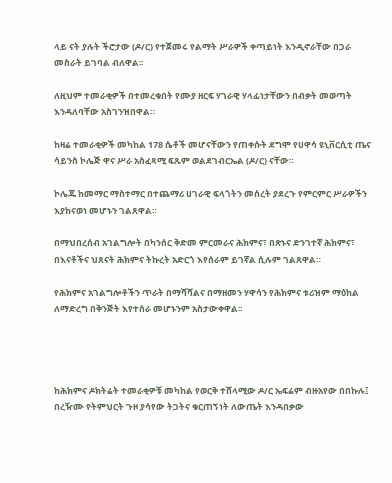ላይ ናት ያሉት ችሮታው (ዶ/ር) የተጀመሩ የልማት ሥራዎች ቀጣይነት እንዲኖራቸው በጋራ መስራት ይገባል ብለዋል፡፡

ለዚህም ተመራቂዎች በተመረቁበት የሙያ ዘርፍ ሃገራዊ ሃላፊነታቸውን በብቃት መወጣት እንዳለባቸው አስገንዝበዋል።

ከዛሬ ተመራቂዎች መካከል 178 ሴቶች መሆናቸውን የጠቀሱት ደግሞ የሀዋሳ ዩኒቨርሲቲ ጤና ሳይንስ ኮሌጅ ዋና ሥራ አስፈጻሚ ፍጹም ወልደገብርኤል (ዶ/ር) ናቸው።

ኮሌጁ ከመማር ማስተማር በተጨማሪ ሀገራዊ ፍላጎትን መሰረት ያደረጉ የምርምር ሥራዎችን እያከናወነ መሆኑን ገልጸዋል።

በማህበረሰብ አገልግሎት በካንሰር ቅድመ ምርመራና ሕክምና፣ በጽኑና ድንገተኛ ሕክምና፣ በእናቶችና ህጸናት ሕክምና ትኩረት አድርጎ እየሰራም ይገኛል ሲሉም ገልጸዋል።

የሕክምና አገልግሎቶችን ጥራት በማሻሻልና በማዘመን ሃዋሳን የሕክምና ቱሪዝም ማዕከል ለማድረግ በቅንጅት እየተሰራ መሆኑንም አስታውቀዋል፡፡




ከሕክምና ዶክትሬት ተመራቂዎቹ መካከል የወርቅ ተሸላሚው ዶ/ር ኤፍሬም ብዙአየው በበኩሉ፤ በረዥሙ የትምህርት ጉዞ ያሳየው ትጋትና ቁርጠኝነት ለውጤት እንዳበቃው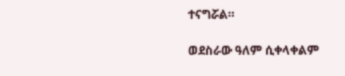ተናግሯል።

ወደስራው ዓለም ሲቀላቀልም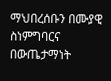ማህበረሰቡን በሙያዊ ስነምግባርና በውጤታማነት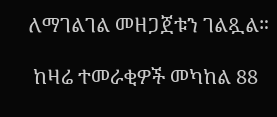ለማገልገል መዘጋጀቱን ገልጿል።

 ከዛሬ ተመራቂዎች መካከል 88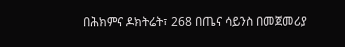በሕክምና ዶክትሬት፣ 268 በጤና ሳይንስ በመጀመሪያ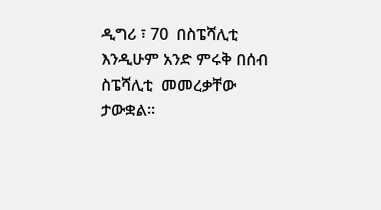ዲግሪ ፣ 70  በስፔሻሊቲ እንዲሁም አንድ ምሩቅ በሰብ ስፔሻሊቲ  መመረቃቸው ታውቋል።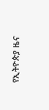የኢትዮጵያ ዜና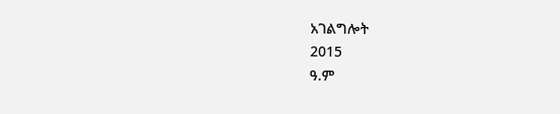አገልግሎት
2015
ዓ.ም